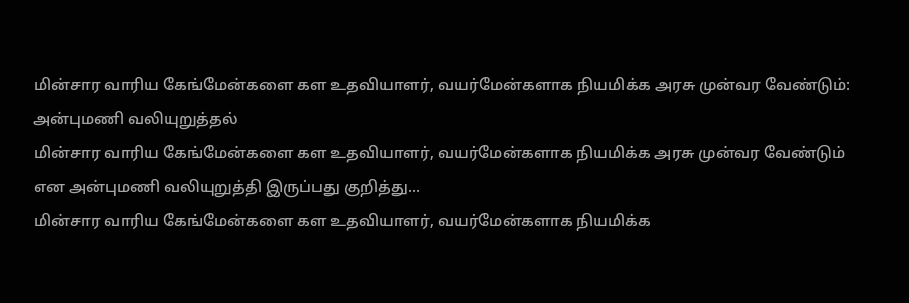மின்சார வாரிய கேங்மேன்களை கள உதவியாளர், வயர்மேன்களாக நியமிக்க அரசு முன்வர வேண்டும்: அன்புமணி வலியுறுத்தல்
மின்சார வாரிய கேங்மேன்களை கள உதவியாளர், வயர்மேன்களாக நியமிக்க அரசு முன்வர வேண்டும் என அன்புமணி வலியுறுத்தி இருப்பது குறித்து...
மின்சார வாரிய கேங்மேன்களை கள உதவியாளர், வயர்மேன்களாக நியமிக்க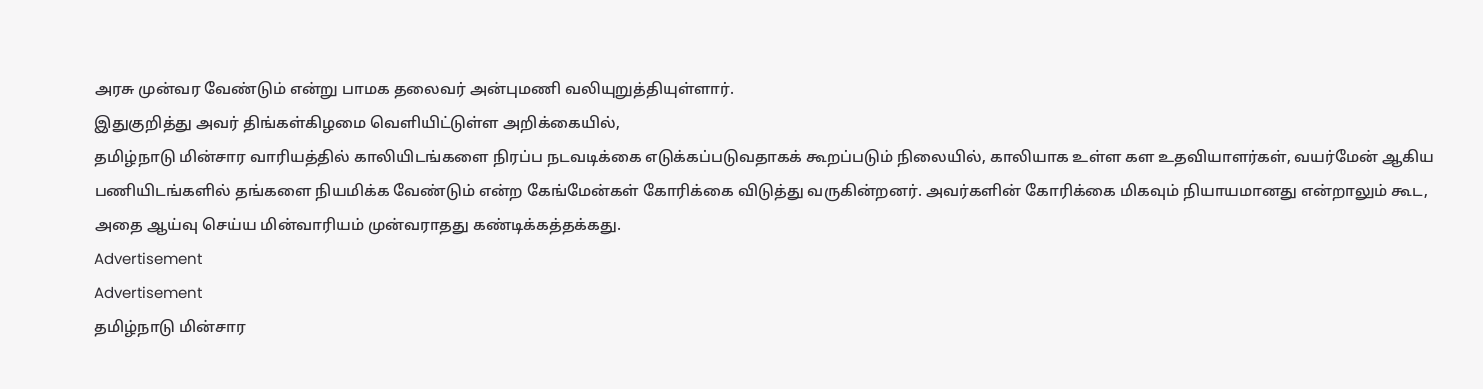அரசு முன்வர வேண்டும் என்று பாமக தலைவர் அன்புமணி வலியுறுத்தியுள்ளார்.
இதுகுறித்து அவர் திங்கள்கிழமை வெளியிட்டுள்ள அறிக்கையில்,
தமிழ்நாடு மின்சார வாரியத்தில் காலியிடங்களை நிரப்ப நடவடிக்கை எடுக்கப்படுவதாகக் கூறப்படும் நிலையில், காலியாக உள்ள கள உதவியாளர்கள், வயர்மேன் ஆகிய பணியிடங்களில் தங்களை நியமிக்க வேண்டும் என்ற கேங்மேன்கள் கோரிக்கை விடுத்து வருகின்றனர். அவர்களின் கோரிக்கை மிகவும் நியாயமானது என்றாலும் கூட, அதை ஆய்வு செய்ய மின்வாரியம் முன்வராதது கண்டிக்கத்தக்கது.
Advertisement
Advertisement
தமிழ்நாடு மின்சார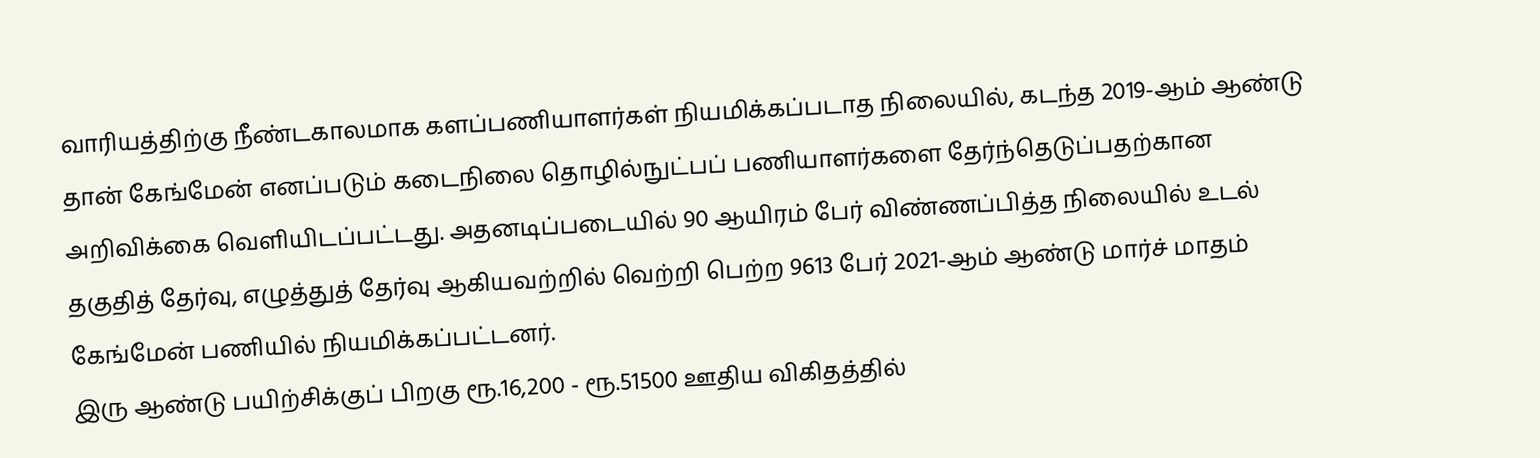வாரியத்திற்கு நீண்டகாலமாக களப்பணியாளர்கள் நியமிக்கப்படாத நிலையில், கடந்த 2019-ஆம் ஆண்டு தான் கேங்மேன் எனப்படும் கடைநிலை தொழில்நுட்பப் பணியாளர்களை தேர்ந்தெடுப்பதற்கான அறிவிக்கை வெளியிடப்பட்டது. அதனடிப்படையில் 90 ஆயிரம் பேர் விண்ணப்பித்த நிலையில் உடல் தகுதித் தேர்வு, எழுத்துத் தேர்வு ஆகியவற்றில் வெற்றி பெற்ற 9613 பேர் 2021-ஆம் ஆண்டு மார்ச் மாதம் கேங்மேன் பணியில் நியமிக்கப்பட்டனர்.
இரு ஆண்டு பயிற்சிக்குப் பிறகு ரூ.16,200 - ரூ.51500 ஊதிய விகிதத்தில்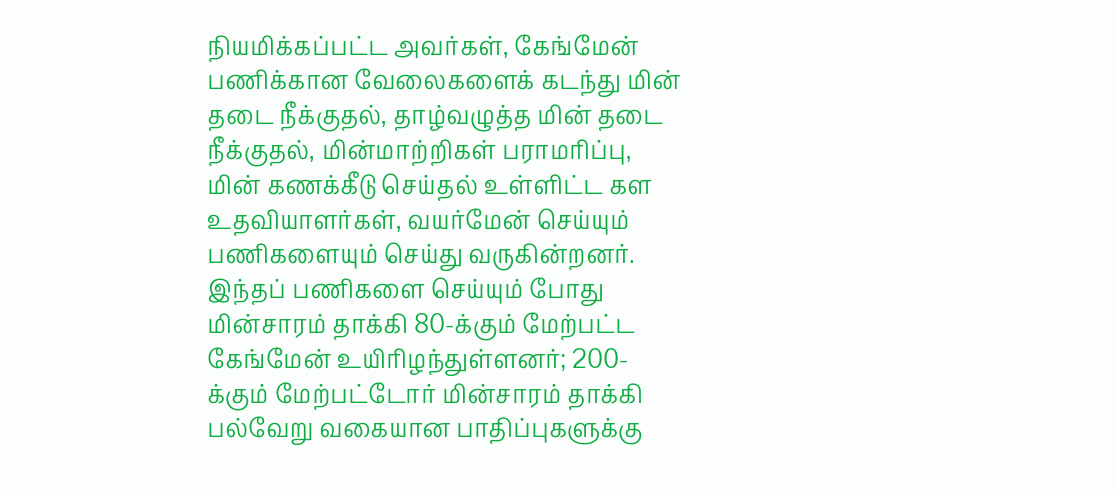நியமிக்கப்பட்ட அவர்கள், கேங்மேன் பணிக்கான வேலைகளைக் கடந்து மின் தடை நீக்குதல், தாழ்வழுத்த மின் தடை நீக்குதல், மின்மாற்றிகள் பராமரிப்பு, மின் கணக்கீடு செய்தல் உள்ளிட்ட கள உதவியாளர்கள், வயர்மேன் செய்யும் பணிகளையும் செய்து வருகின்றனர். இந்தப் பணிகளை செய்யும் போது மின்சாரம் தாக்கி 80-க்கும் மேற்பட்ட கேங்மேன் உயிரிழந்துள்ளனர்; 200-க்கும் மேற்பட்டோர் மின்சாரம் தாக்கி பல்வேறு வகையான பாதிப்புகளுக்கு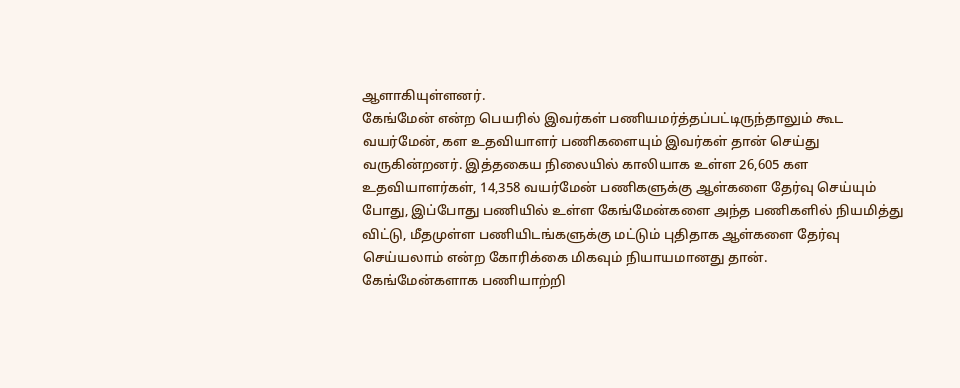ஆளாகியுள்ளனர்.
கேங்மேன் என்ற பெயரில் இவர்கள் பணியமர்த்தப்பட்டிருந்தாலும் கூட வயர்மேன், கள உதவியாளர் பணிகளையும் இவர்கள் தான் செய்து வருகின்றனர். இத்தகைய நிலையில் காலியாக உள்ள 26,605 கள உதவியாளர்கள், 14,358 வயர்மேன் பணிகளுக்கு ஆள்களை தேர்வு செய்யும் போது, இப்போது பணியில் உள்ள கேங்மேன்களை அந்த பணிகளில் நியமித்து விட்டு, மீதமுள்ள பணியிடங்களுக்கு மட்டும் புதிதாக ஆள்களை தேர்வு செய்யலாம் என்ற கோரிக்கை மிகவும் நியாயமானது தான்.
கேங்மேன்களாக பணியாற்றி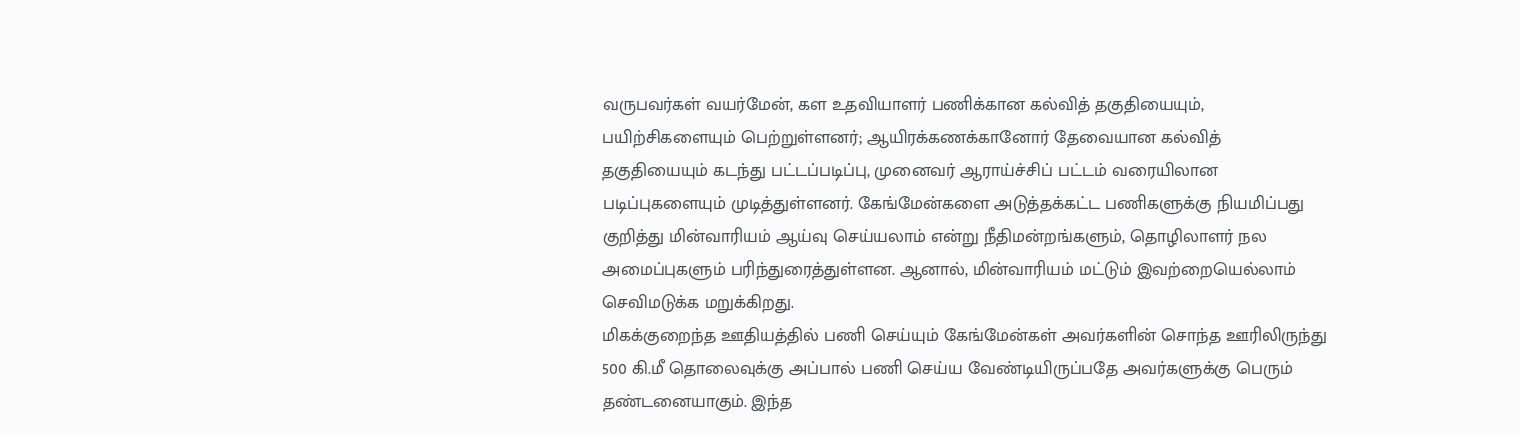வருபவர்கள் வயர்மேன், கள உதவியாளர் பணிக்கான கல்வித் தகுதியையும், பயிற்சிகளையும் பெற்றுள்ளனர்; ஆயிரக்கணக்கானோர் தேவையான கல்வித் தகுதியையும் கடந்து பட்டப்படிப்பு, முனைவர் ஆராய்ச்சிப் பட்டம் வரையிலான படிப்புகளையும் முடித்துள்ளனர். கேங்மேன்களை அடுத்தக்கட்ட பணிகளுக்கு நியமிப்பது குறித்து மின்வாரியம் ஆய்வு செய்யலாம் என்று நீதிமன்றங்களும், தொழிலாளர் நல அமைப்புகளும் பரிந்துரைத்துள்ளன. ஆனால், மின்வாரியம் மட்டும் இவற்றையெல்லாம் செவிமடுக்க மறுக்கிறது.
மிகக்குறைந்த ஊதியத்தில் பணி செய்யும் கேங்மேன்கள் அவர்களின் சொந்த ஊரிலிருந்து 500 கி.மீ தொலைவுக்கு அப்பால் பணி செய்ய வேண்டியிருப்பதே அவர்களுக்கு பெரும் தண்டனையாகும். இந்த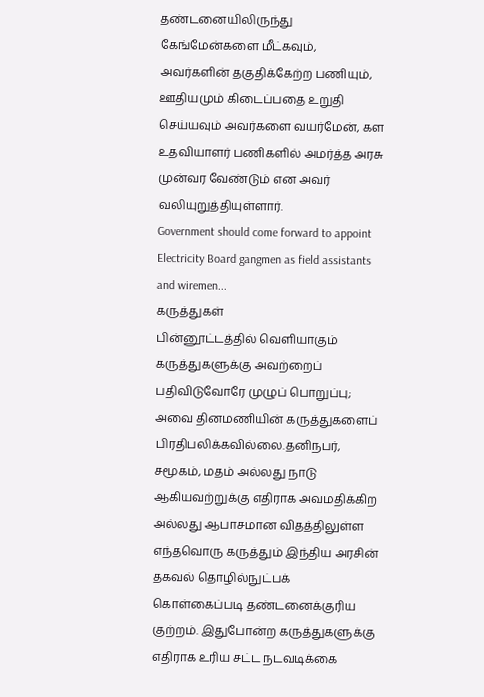தண்டனையிலிருந்து கேங்மேன்களை மீட்கவும், அவர்களின் தகுதிக்கேற்ற பணியும், ஊதியமும் கிடைப்பதை உறுதி செய்யவும் அவர்களை வயர்மேன், கள உதவியாளர் பணிகளில் அமர்த்த அரசு முன்வர வேண்டும் என அவர் வலியுறுத்தியுள்ளார்.
Government should come forward to appoint Electricity Board gangmen as field assistants and wiremen...
கருத்துகள்
பின்னூட்டத்தில் வெளியாகும் கருத்துகளுக்கு அவற்றைப் பதிவிடுவோரே முழுப் பொறுப்பு; அவை தினமணியின் கருத்துகளைப் பிரதிபலிக்கவில்லை.தனிநபர், சமூகம், மதம் அல்லது நாடு ஆகியவற்றுக்கு எதிராக அவமதிக்கிற அல்லது ஆபாசமான விதத்திலுள்ள எந்தவொரு கருத்தும் இந்திய அரசின் தகவல் தொழில்நுட்பக் கொள்கைப்படி தண்டனைக்குரிய குற்றம். இதுபோன்ற கருத்துகளுக்கு எதிராக உரிய சட்ட நடவடிக்கை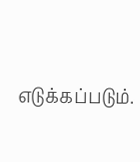எடுக்கப்படும்.